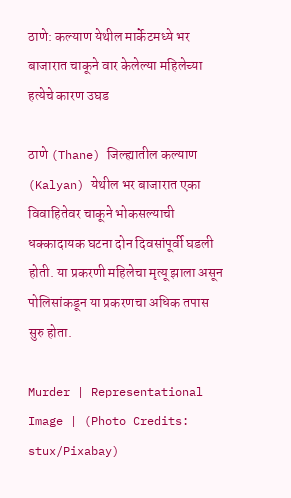ठाणे: कल्याण येथील मार्केटमध्ये भर बाजारात चाकूने वार केलेल्या महिलेच्या हत्येचे कारण उघड

ठाणे (Thane) जिल्ह्यातील कल्याण (Kalyan) येथील भर बाजारात एका विवाहितेवर चाकूने भोकसल्याची धक्कादायक घटना दोन दिवसांपूर्वी घडली होती. या प्रकरणी महिलेचा मृत्यू झाला असून पोलिसांकडून या प्रकरणचा अधिक तपास सुरु होता.

Murder | Representational Image | (Photo Credits: stux/Pixabay)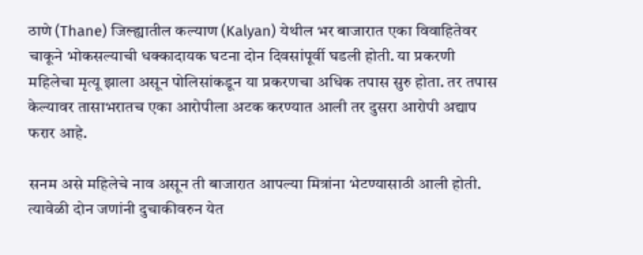ठाणे (Thane) जिल्ह्यातील कल्याण (Kalyan) येथील भर बाजारात एका विवाहितेवर चाकूने भोकसल्याची धक्कादायक घटना दोन दिवसांपूर्वी घडली होती. या प्रकरणी महिलेचा मृत्यू झाला असून पोलिसांकडून या प्रकरणचा अधिक तपास सुरु होता. तर तपास केल्यावर तासाभरातच एका आरोपीला अटक करण्यात आली तर दुसरा आरोपी अद्याप फरार आहे.

सनम असे महिलेचे नाव असून ती बाजारात आपल्या मित्रांना भेटण्यासाठी आली होती. त्यावेळी दोन जणांनी दुचाकीवरुन येत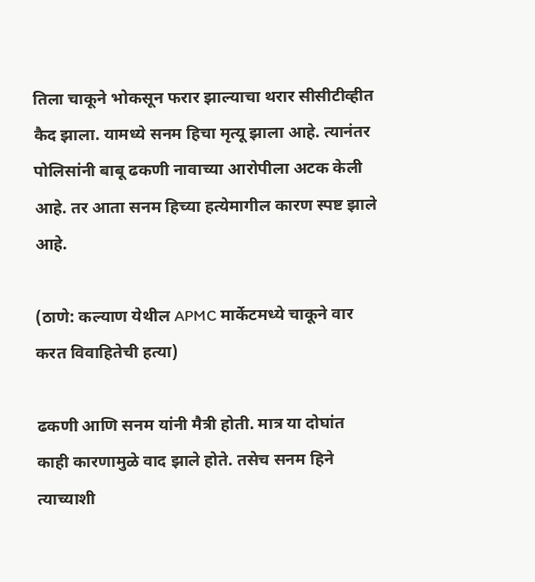तिला चाकूने भोकसून फरार झाल्याचा थरार सीसीटीव्हीत कैद झाला. यामध्ये सनम हिचा मृत्यू झाला आहे. त्यानंतर पोलिसांनी बाबू ढकणी नावाच्या आरोपीला अटक केली आहे. तर आता सनम हिच्या हत्येमागील कारण स्पष्ट झाले आहे.

(ठाणे: कल्याण येथील APMC मार्केटमध्ये चाकूने वार करत विवाहितेची हत्या)

ढकणी आणि सनम यांनी मैत्री होती. मात्र या दोघांत काही कारणामुळे वाद झाले होते. तसेच सनम हिने त्याच्याशी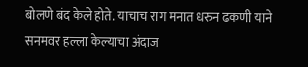बोलणे बंद केले होते. याचाच राग मनात धरुन ढकणी याने सनमवर हल्ला केल्याचा अंदाज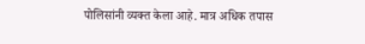पोलिसांनी व्यक्त केला आहे. मात्र अधिक तपास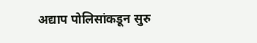अद्याप पोलिसांकडून सुरु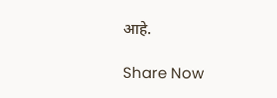आहे.

Share Now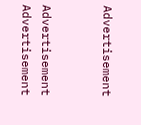Advertisement


Advertisement
Advertisement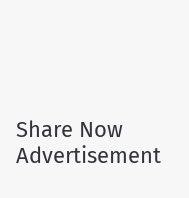Share Now
Advertisement